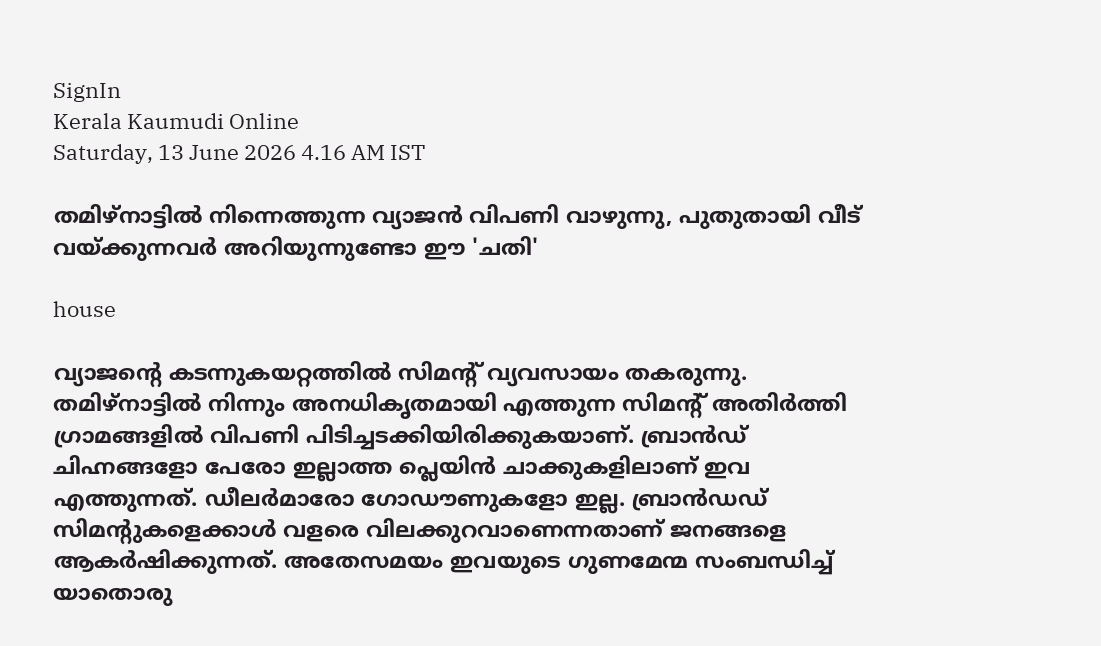SignIn
Kerala Kaumudi Online
Saturday, 13 June 2026 4.16 AM IST

തമിഴ്നാട്ടിൽ നിന്നെത്തുന്ന വ്യാജൻ വിപണി വാഴുന്നു, പുതുതായി വീട് വയ്ക്കുന്നവർ അറിയുന്നുണ്ടോ ഈ 'ചതി'

house

വ്യാജന്റെ കടന്നുകയറ്റത്തിൽ സിമന്റ് വ്യവസായം തകരുന്നു. തമിഴ്നാട്ടിൽ നിന്നും അനധികൃതമായി എത്തുന്ന സിമന്റ് അതിർത്തി ഗ്രാമങ്ങളിൽ വിപണി പിടിച്ചടക്കിയിരിക്കുകയാണ്. ബ്രാൻഡ് ചിഹ്നങ്ങളോ പേരോ ഇല്ലാത്ത പ്ലെയിൻ ചാക്കുകളിലാണ് ഇവ എത്തുന്നത്. ഡീലർമാരോ ഗോഡൗണുകളോ ഇല്ല. ബ്രാൻഡഡ് സിമന്റുകളെക്കാൾ വളരെ വിലക്കുറവാണെന്നതാണ് ജനങ്ങളെ ആകർഷിക്കുന്നത്. അതേസമയം ഇവയുടെ ഗുണമേന്മ സംബന്ധിച്ച് യാതൊരു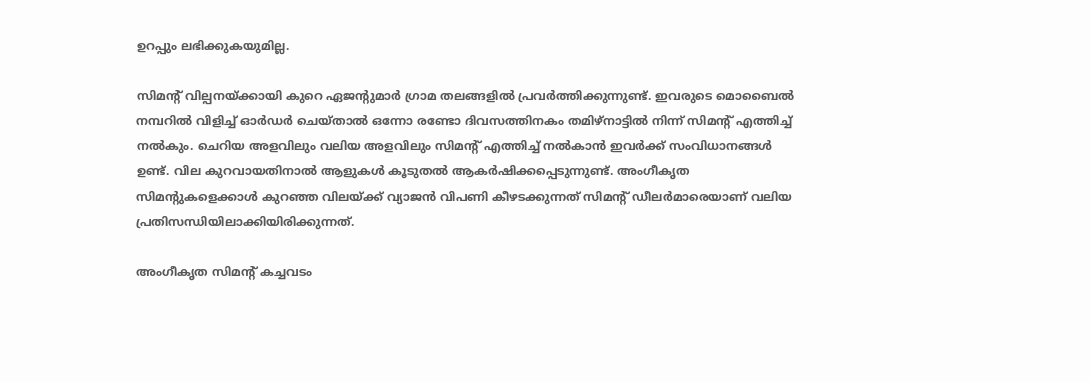ഉറപ്പും ലഭിക്കുകയുമില്ല.

സിമന്റ് വില്പനയ്ക്കായി കുറെ ഏജന്റുമാർ ഗ്രാമ തലങ്ങളിൽ പ്രവർത്തിക്കുന്നുണ്ട്. ഇവരുടെ മൊബൈൽ നമ്പറിൽ വിളിച്ച് ഓർഡർ ചെയ്താൽ ഒന്നോ രണ്ടോ ദിവസത്തിനകം തമിഴ്‌നാട്ടിൽ നിന്ന് സിമന്റ് എത്തിച്ച് നൽകും. ചെറിയ അളവിലും വലിയ അളവിലും സിമന്റ് എത്തിച്ച് നൽകാൻ ഇവർക്ക് സംവിധാനങ്ങൾ ഉണ്ട്. വില കുറവായതിനാൽ ആളുകൾ കൂടുതൽ ആകർഷിക്കപ്പെടുന്നുണ്ട്. അംഗീകൃത സിമന്റുകളെക്കാൾ കുറഞ്ഞ വിലയ്ക്ക് വ്യാജൻ വിപണി കീഴടക്കുന്നത് സിമന്റ് ഡീലർമാരെയാണ് വലിയ പ്രതിസന്ധിയിലാക്കിയിരിക്കുന്നത്.

അംഗീകൃത സിമന്റ് കച്ചവടം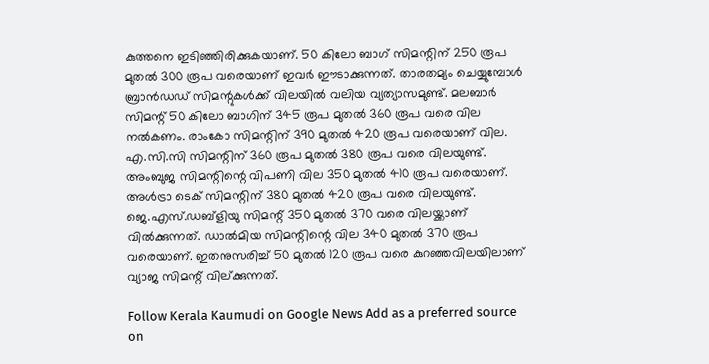കുത്തനെ ഇടിഞ്ഞിരിക്കുകയാണ്. 50 കിലോ ബാഗ് സിമന്റിന് 250 രൂപ മുതൽ 300 രൂപ വരെയാണ് ഇവർ ഈടാക്കുന്നത്. താരതമ്യം ചെയ്യുമ്പോൾ ബ്രാൻഡഡ് സിമന്റുകൾക്ക് വിലയിൽ വലിയ വ്യത്യാസമുണ്ട്. മലബാർ സിമന്റ് 50 കിലോ ബാഗിന് 345 രൂപ മുതൽ 360 രൂപ വരെ വില നൽകണം. രാംകോ സിമന്റിന് 390 മുതൽ 420 രൂപ വരെയാണ് വില. എ.സി.സി സിമന്റിന് 360 രൂപ മുതൽ 380 രൂപ വരെ വിലയുണ്ട്. അംബുജ സിമന്റിന്റെ വിപണി വില 350 മുതൽ 410 രൂപ വരെയാണ്. അൾട്രാ ടെക് സിമന്റിന് 380 മുതൽ 420 രൂപ വരെ വിലയുണ്ട്. ജെ.എസ്.ഡബ്ളിയു സിമന്റ് 350 മുതൽ 370 വരെ വിലയ്ക്കാണ് വിൽക്കുന്നത്. ഡാൽമിയ സിമന്റിന്റെ വില 340 മുതൽ 370 രൂപ വരെയാണ്. ഇതനുസരിച്ച് 50 മുതൽ 120 രൂപ വരെ കുറഞ്ഞവിലയിലാണ് വ്യാജ സിമന്റ് വില്ക്കുന്നത്.

Follow Kerala Kaumudi on Google News Add as a preferred source on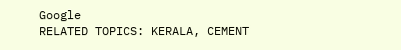Google
RELATED TOPICS: KERALA, CEMENT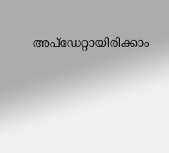അപ്ഡേറ്റായിരിക്കാം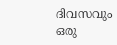ദിവസവും
ഒരു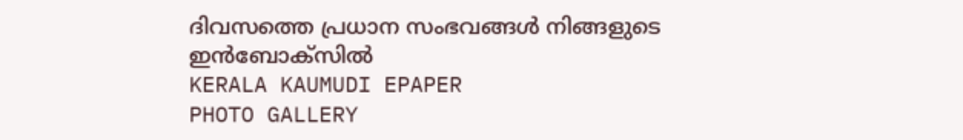ദിവസത്തെ പ്രധാന സംഭവങ്ങൾ നിങ്ങളുടെ ഇൻബോക്സിൽ
KERALA KAUMUDI EPAPER
PHOTO GALLERY